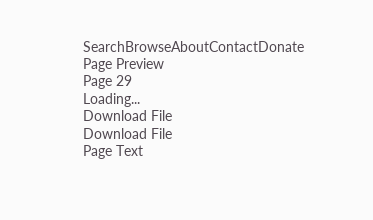SearchBrowseAboutContactDonate
Page Preview
Page 29
Loading...
Download File
Download File
Page Text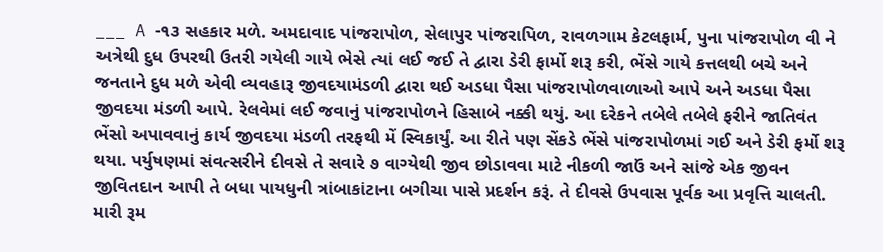___ A -૧૩ સહકાર મળે. અમદાવાદ પાંજરાપોળ, સેલાપુર પાંજરાપિળ, રાવળગામ કેટલફાર્મ, પુના પાંજરાપોળ વી ને અત્રેથી દુધ ઉપરથી ઉતરી ગયેલી ગાયે ભેસે ત્યાં લઈ જઈ તે દ્વારા ડેરી ફાર્મો શરૂ કરી, ભેંસે ગાયે કત્તલથી બચે અને જનતાને દુધ મળે એવી વ્યવહારૂ જીવદયામંડળી દ્વારા થઈ અડધા પૈસા પાંજરાપોળવાળાઓ આપે અને અડધા પૈસા જીવદયા મંડળી આપે. રેલવેમાં લઈ જવાનું પાંજરાપોળને હિસાબે નક્કી થયું. આ દરેકને તબેલે તબેલે ફરીને જાતિવંત ભેંસો અપાવવાનું કાર્ય જીવદયા મંડળી તરફથી મેં સ્વિકાર્યું. આ રીતે પણ સેંકડે ભેંસે પાંજરાપોળમાં ગઈ અને ડેરી ફર્મો શરૂ થયા. પર્યુષણમાં સંવત્સરીને દીવસે તે સવારે ૭ વાગ્યેથી જીવ છોડાવવા માટે નીકળી જાઉં અને સાંજે એક જીવન જીવિતદાન આપી તે બધા પાયધુની ત્રાંબાકાંટાના બગીચા પાસે પ્રદર્શન કરૂં. તે દીવસે ઉપવાસ પૂર્વક આ પ્રવૃત્તિ ચાલતી. મારી રૂમ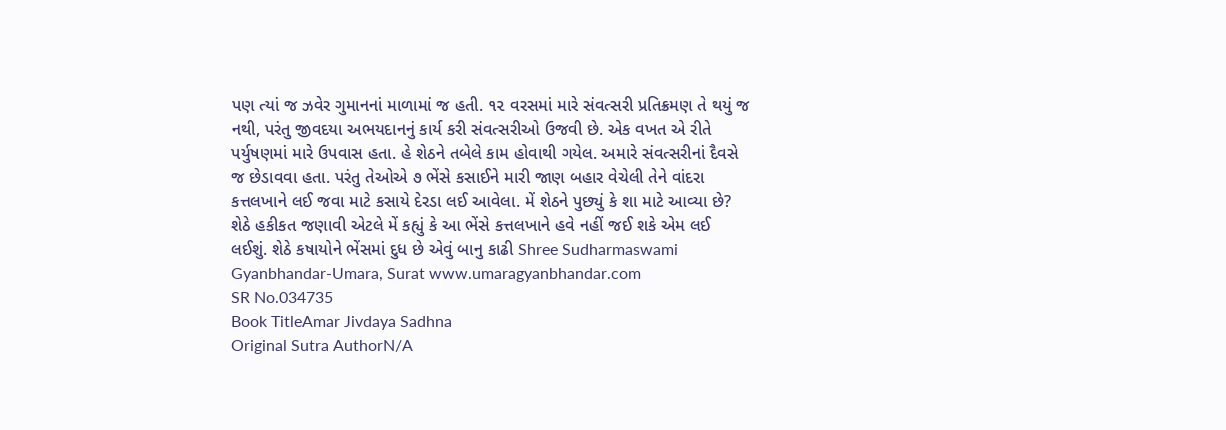પણ ત્યાં જ ઝવેર ગુમાનનાં માળામાં જ હતી. ૧૨ વરસમાં મારે સંવત્સરી પ્રતિક્રમણ તે થયું જ નથી, પરંતુ જીવદયા અભયદાનનું કાર્ય કરી સંવત્સરીઓ ઉજવી છે. એક વખત એ રીતે પર્યુષણમાં મારે ઉપવાસ હતા. હે શેઠને તબેલે કામ હોવાથી ગયેલ. અમારે સંવત્સરીનાં દૈવસે જ છેડાવવા હતા. પરંતુ તેઓએ ૭ ભેંસે કસાઈને મારી જાણ બહાર વેચેલી તેને વાંદરા કત્તલખાને લઈ જવા માટે કસાયે દેરડા લઈ આવેલા. મેં શેઠને પુછ્યું કે શા માટે આવ્યા છે? શેઠે હકીકત જણાવી એટલે મેં કહ્યું કે આ ભેંસે કત્તલખાને હવે નહીં જઈ શકે એમ લઈ લઈશું. શેઠે કષાયોને ભેંસમાં દુધ છે એવું બાનુ કાઢી Shree Sudharmaswami Gyanbhandar-Umara, Surat www.umaragyanbhandar.com
SR No.034735
Book TitleAmar Jivdaya Sadhna
Original Sutra AuthorN/A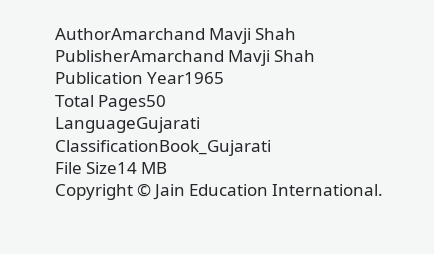AuthorAmarchand Mavji Shah
PublisherAmarchand Mavji Shah
Publication Year1965
Total Pages50
LanguageGujarati
ClassificationBook_Gujarati
File Size14 MB
Copyright © Jain Education International.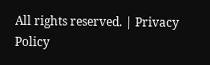All rights reserved. | Privacy Policy